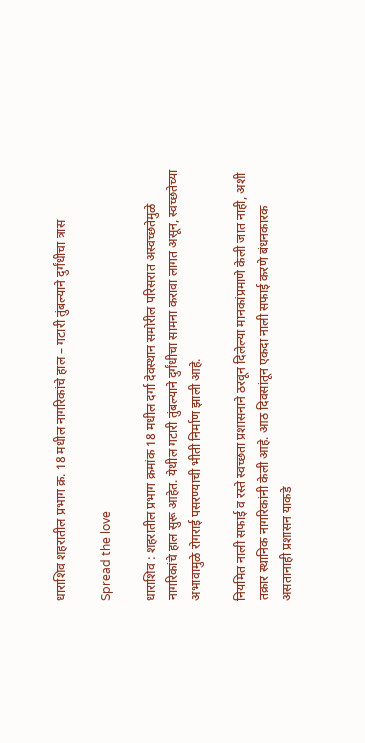धाराशिव शहरातील प्रभाग क्र. 18 मधील नागरिकांचे हाल – गटारी तुंबल्याने दुर्गंधीचा त्रास

Spread the love

धाराशिव : शहरातील प्रभाग क्रमांक 18 मधील दर्गा देवस्थान समोरील परिसरात अस्वच्छतेमुळे नागरिकांचे हाल सुरू आहेत. येथील गटारी तुंबल्याने दुर्गंधीचा सामना करावा लागत असून, स्वच्छतेच्या अभावामुळे रोगराई पसरण्याची भीती निर्माण झाली आहे.

नियमित नाली सफाई व रस्ते स्वच्छता प्रशासनाने ठरवून दिलेल्या मानकांप्रमाणे केली जात नाही, अशी तक्रार स्थानिक नागरिकांनी केली आहे. आठ दिवसांतून एकदा नाली सफाई करणे बंधनकारक असतानाही प्रशासन याकडे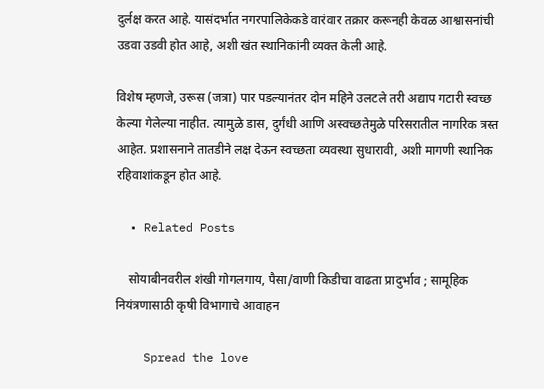दुर्लक्ष करत आहे. यासंदर्भात नगरपालिकेकडे वारंवार तक्रार करूनही केवळ आश्वासनांची उडवा उडवी होत आहे, अशी खंत स्थानिकांनी व्यक्त केली आहे.

विशेष म्हणजे, उरूस (जत्रा) पार पडल्यानंतर दोन महिने उलटले तरी अद्याप गटारी स्वच्छ केल्या गेलेल्या नाहीत. त्यामुळे डास, दुर्गंधी आणि अस्वच्छतेमुळे परिसरातील नागरिक त्रस्त आहेत. प्रशासनाने तातडीने लक्ष देऊन स्वच्छता व्यवस्था सुधारावी, अशी मागणी स्थानिक रहिवाशांकडून होत आहे.

  • Related Posts

    सोयाबीनवरील शंखी गोगलगाय, पैसा/वाणी किडीचा वाढता प्रादुर्भाव ; सामूहिक नियंत्रणासाठी कृषी विभागाचे आवाहन

    Spread the love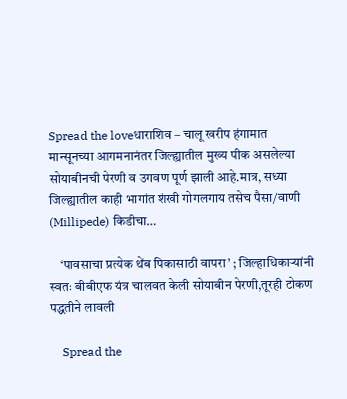Spread the loveधाराशिव – चालू खरीप हंगामात मान्सूनच्या आगमनानंतर जिल्ह्यातील मुख्य पीक असलेल्या सोयाबीनची पेरणी व उगवण पूर्ण झाली आहे.मात्र, सध्या जिल्ह्यातील काही भागांत शंखी गोगलगाय तसेच पैसा/वाणी (Millipede) किडीचा…

    ‘पावसाचा प्रत्येक थेंब पिकासाठी वापरा’ ; जिल्हाधिकाऱ्यांनी स्वतः बीबीएफ यंत्र चालवत केली सोयाबीन पेरणी,तूरही टोकण पद्धतीने लावली

    Spread the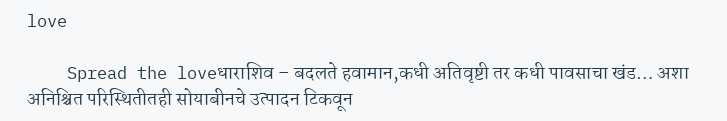love

    Spread the loveधाराशिव – बदलते हवामान,कधी अतिवृष्टी तर कधी पावसाचा खंड… अशा अनिश्चित परिस्थितीतही सोयाबीनचे उत्पादन टिकवून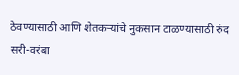ठेवण्यासाठी आणि शेतकऱ्यांचे नुकसान टाळण्यासाठी रुंद सरी-वरंबा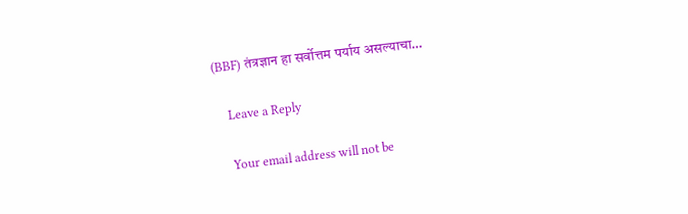(BBF) तंत्रज्ञान हा सर्वोत्तम पर्याय असल्याचा…

    Leave a Reply

    Your email address will not be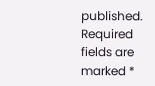published. Required fields are marked *